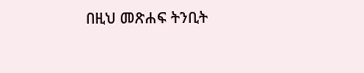በዚህ መጽሐፍ ትንቢት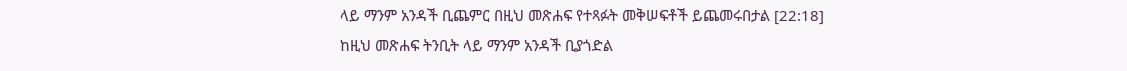ላይ ማንም አንዳች ቢጨምር በዚህ መጽሐፍ የተጻፉት መቅሠፍቶች ይጨመሩበታል [22:18]
ከዚህ መጽሐፍ ትንቢት ላይ ማንም አንዳች ቢያጎድል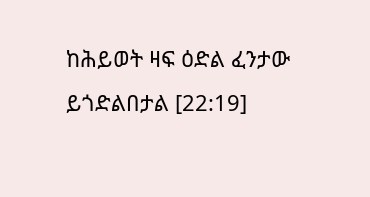ከሕይወት ዛፍ ዕድል ፈንታው ይጎድልበታል [22:19]